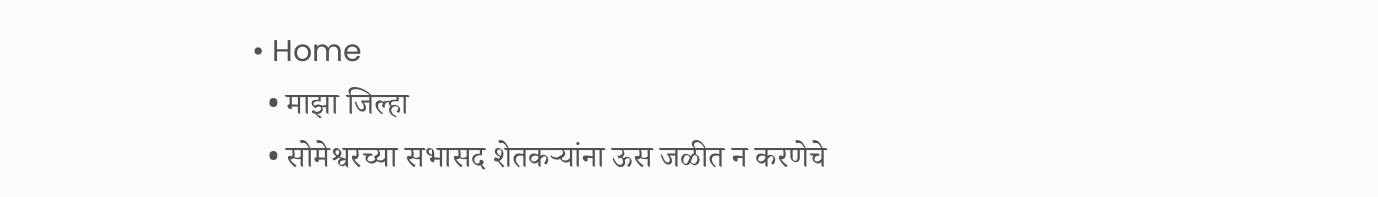• Home
  • माझा जिल्हा
  • सोमेश्वरच्या सभासद शेतकऱ्यांना ऊस जळीत न करणेचे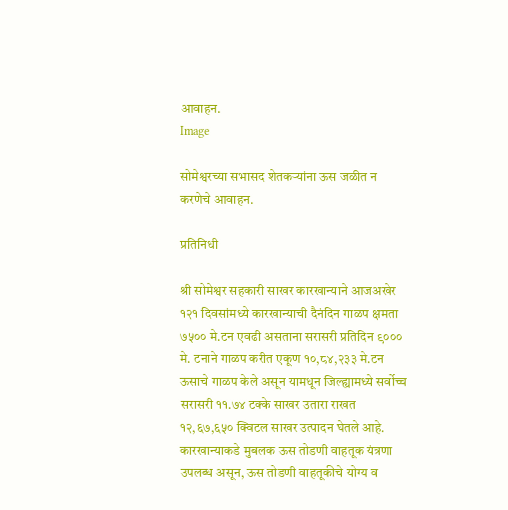आवाहन.
Image

सोमेश्वरच्या सभासद शेतकऱ्यांना ऊस जळीत न करणेचे आवाहन.

प्रतिनिधी

श्री सोमेश्वर सहकारी साखर कारखान्याने आजअखेर १२१ दिवसांमध्ये कारखान्याची दैनंदिन गाळप क्षमता ७५०० मे.टन एवढी असताना सरासरी प्रतिदिन ९००० मे. टनाने गाळप करीत एकूण १०,८४,२३३ मे.टन ऊसाचे गाळप केले असून यामधून जिल्ह्यामध्ये सर्वोच्च सरासरी ११.७४ टक्के साखर उतारा राखत १२,६७,६५० क्विटल साखर उत्पादन घेतले आहे. कारखान्याकडे मुबलक ऊस तोडणी वाहतूक यंत्रणा उपलब्ध असून, ऊस तोडणी वाहतूकीचे योग्य व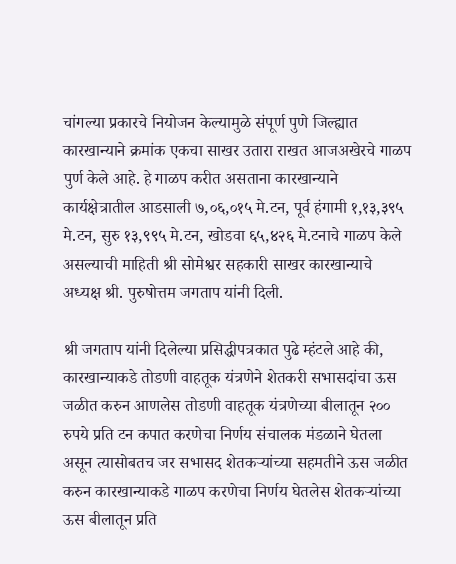चांगल्या प्रकारचे नियोजन केल्यामुळे संपूर्ण पुणे जिल्ह्यात कारखान्याने क्रमांक एकचा साखर उतारा राखत आजअखेरचे गाळप पुर्ण केले आहे. हे गाळप करीत असताना कारखान्याने कार्यक्षेत्रातील आडसाली ७,०६,०१५ मे.टन, पूर्व हंगामी १,१३,३९५ मे.टन, सुरु १३,९९५ मे.टन, खोडवा ६५,४२६ मे.टनाचे गाळप केले असल्याची माहिती श्री सोमेश्वर सहकारी साखर कारखान्याचे अध्यक्ष श्री. पुरुषोत्तम जगताप यांनी दिली.

श्री जगताप यांनी दिलेल्या प्रसिद्धीपत्रकात पुढे म्हंटले आहे की, कारखान्याकडे तोडणी वाहतूक यंत्रणेने शेतकरी सभासदांचा ऊस जळीत करुन आणलेस तोडणी वाहतूक यंत्रणेच्या बीलातून २०० रुपये प्रति टन कपात करणेचा निर्णय संचालक मंडळाने घेतला असून त्यासोबतच जर सभासद शेतकऱ्यांच्या सहमतीने ऊस जळीत करुन कारखान्याकडे गाळप करणेचा निर्णय घेतलेस शेतकऱ्यांच्या ऊस बीलातून प्रति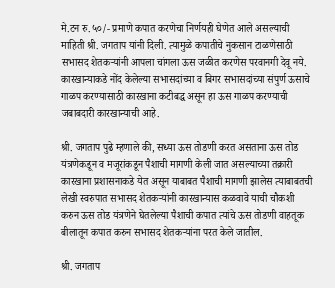मे.टन रु.५०/- प्रमाणे कपात करणेचा निर्णयही घेणेत आले असल्याची माहिती श्री. जगताप यांनी दिली. त्यामुळे कपातीचे नुकसान टाळणेसाठी सभासद शेतकऱ्यांनी आपला चांगला ऊस जळीत करणेस परवानगी देवू नये. कारखान्याकडे नोंद केलेल्या सभासदांच्या व बिगर सभासदांच्या संपुर्ण ऊसाचे गाळप करण्यासाठी कारखाना कटीबद्ध असून हा ऊस गाळप करण्याची जबाबदारी कारखान्याची आहे.

श्री. जगताप पुढे म्हणाले की, सध्या ऊस तोडणी करत असताना ऊस तोड यंत्रणेकडून व मजूरांकडून पैशाची मागणी केली जात असल्याच्या तक्रारी कारखाना प्रशासनाकडे येत असून याबाबत पैशाची मागणी झालेस त्याबाबतची लेखी स्वरुपात सभासद शेतकऱ्यांनी कारखान्यास कळवावे याची चौकशी करुन ऊस तोड यंत्रणेने घेतलेल्या पैशाची कपात त्यांचे ऊस तोडणी वाहतूक बीलातून कपात करुन सभासद शेतकऱ्यांना परत केले जातील.

श्री. जगताप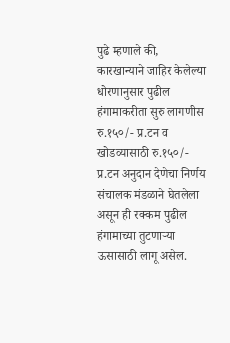पुढे म्हणाले की, कारखान्याने जाहिर केलेल्या धोरणानुसार पुढील हंगामाकरीता सुरु लागणीस रु.१५०/- प्र.टन व खोडव्यासाठी रु.१५०/- प्र.टन अनुदान देणेचा निर्णय संचालक मंडळाने घेतलेला असून ही रक्कम पुढील हंगामाच्या तुटणाऱ्या ऊसासाठी लागू असेल.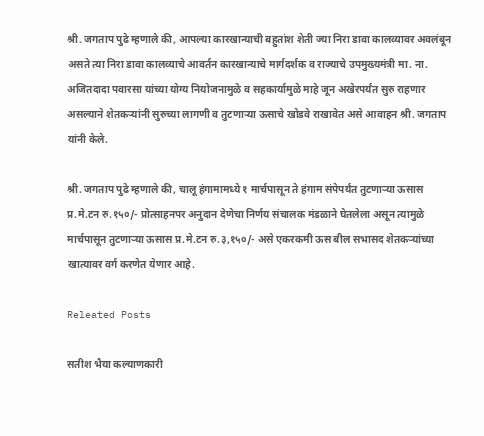श्री. जगताप पुढे म्हणाले की, आपल्या कारखान्याची बहुतांश शेती ज्या निरा डावा कालव्यावर अवलंबून असते त्या निरा डावा कालव्याचे आवर्तन कारखान्याचे मार्गदर्शक व राज्याचे उपमुख्यमंत्री मा. ना. अजितदादा पवारसा यांच्या योग्य नियोजनामुळे व सहकार्यामुळे माहे जून अखेरपर्यंत सुरु राहणार असल्याने शेतकऱ्यांनी सुरुच्या लागणी व तुटणाऱ्या ऊसाचे खोडवे राखावेत असे आवाहन श्री. जगताप यांनी केले.

श्री. जगताप पुढे म्हणाले की, चालू हंगामामध्ये १ मार्चपासून ते हंगाम संपेपर्यंत तुटणाऱ्या ऊसास प्र.मे.टन रु.१५०/- प्रोत्साहनपर अनुदान देणेचा निर्णय संचालक मंडळाने घेतलेला असून त्यामुळे मार्चपासून तुटणाऱ्या ऊसास प्र.मे.टन रु.३,१५०/- असे एकरकमी ऊस बील सभासद शेतकऱ्यांच्या खात्यावर वर्ग करणेत येणार आहे.

Releated Posts

सतीश भैया कल्याणकारी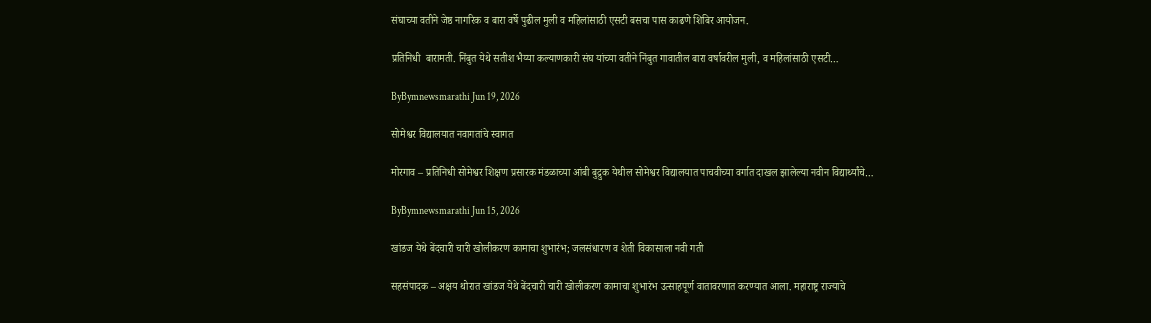संघाच्या वतीने जेष्ठ नागरिक व बारा वर्षे पुढील मुली व महिलांसाठी एसटी बसचा पास काढणे शिबिर आयोजन.

प्रतिनिधी  बारामती. निंबुत येथे सतीश भैय्या कल्याणकारी संघ यांच्या वतीने निंबुत गावातील बारा वर्षावरील मुली, व महिलांसाठी एसटी…

ByBymnewsmarathi Jun 19, 2026

सोमेश्वर विद्यालयात नवागतांचे स्वागत

मोरगाव – प्रतिनिधी सोमेश्वर शिक्षण प्रसारक मंडळाच्या आंबी बुद्रुक येथील सोमेश्वर विद्यालयात पाचवीच्या वर्गात दाखल झालेल्या नवीन विद्यार्थ्यांचे…

ByBymnewsmarathi Jun 15, 2026

खांडज येथे बेंदचारी चारी खोलीकरण कामाचा शुभारंभ; जलसंधारण व शेती विकासाला नवी गती

सहसंपादक – अक्षय थोरात खांडज येथे बेंदचारी चारी खोलीकरण कामाचा शुभारंभ उत्साहपूर्ण वातावरणात करण्यात आला. महाराष्ट्र राज्याचे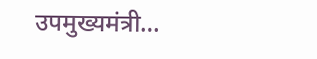उपमुख्यमंत्री…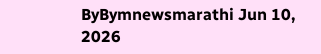ByBymnewsmarathi Jun 10, 2026